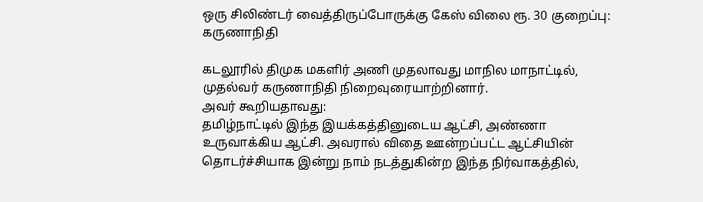ஒரு சிலிண்டர் வைத்திருப்போருக்கு கேஸ் விலை ரூ. 30 குறைப்பு: கருணாநிதி

கடலூரில் திமுக மகளிர் அணி முதலாவது மாநில மாநாட்டில், முதல்வர் கருணாநிதி நிறைவுரையாற்றினார்.
அவர் கூறியதாவது:
தமிழ்நாட்டில் இந்த இயக்கத்தினுடைய ஆட்சி, அண்ணா உருவாக்கிய ஆட்சி. அவரால் விதை ஊன்றப்பட்ட ஆட்சியின் தொடர்ச்சியாக இன்று நாம் நடத்துகின்ற இந்த நிர்வாகத்தில்,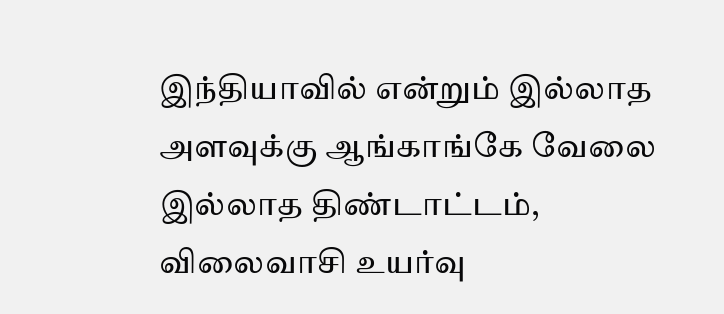இந்தியாவில் என்றும் இல்லாத அளவுக்கு ஆங்காங்கே வேலை இல்லாத திண்டாட்டம், விலைவாசி உயர்வு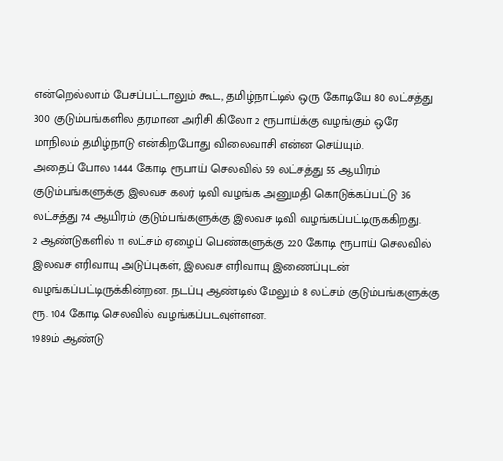என்றெல்லாம் பேசப்பட்டாலும் கூட, தமிழ்நாட்டில் ஒரு கோடியே 80 லட்சத்து 300 குடும்பங்களில தரமான அரிசி கிலோ 2 ரூபாய்க்கு வழங்கும் ஒரே மாநிலம் தமிழ்நாடு என்கிறபோது விலைவாசி என்ன செய்யும்.
அதைப் போல 1444 கோடி ரூபாய் செலவில் 59 லட்சத்து 55 ஆயிரம் குடும்பங்களுக்கு இலவச கலர் டிவி வழங்க அனுமதி கொடுக்கப்பட்டு 36 லட்சத்து 74 ஆயிரம் குடும்பங்களுக்கு இலவச டிவி வழங்கப்பட்டிருககிறது.
2 ஆண்டுகளில் 11 லட்சம் ஏழைப் பெண்களுக்கு 220 கோடி ரூபாய் செலவில் இலவச எரிவாயு அடுப்புகள், இலவச எரிவாயு இணைப்புடன் வழங்கப்பட்டிருக்கின்றன. நடப்பு ஆண்டில் மேலும் 8 லட்சம் குடும்பங்களுக்கு ரூ. 104 கோடி செலவில் வழங்கப்படவுள்ளன.
1989ம் ஆண்டு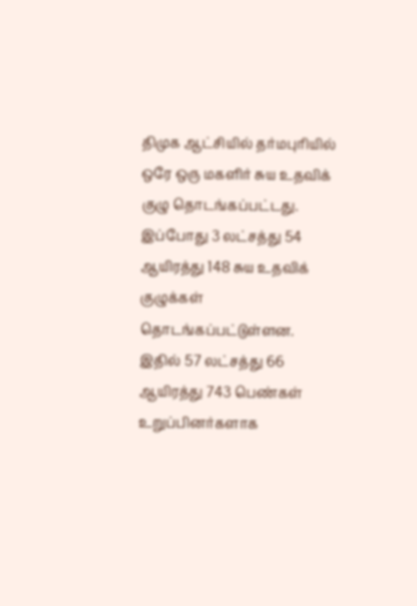திமுக ஆட்சியில் தர்மபுரியில் ஒரே ஒரு மகளிர் சுய உதவிக் குழு தொடங்கப்பட்டது. இப்போது 3 லட்சத்து 54 ஆயிரத்து 148 சுய உதவிக் குழுக்கள் தொடங்கப்பட்டுள்ளன.
இதில் 57 லட்சத்து 66 ஆயிரத்து 743 பெண்கள் உறுப்பினர்களாக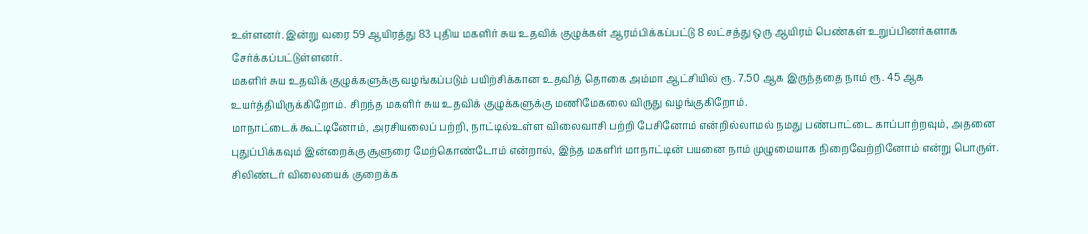உள்ளனர். இன்று வரை 59 ஆயிரத்து 83 புதிய மகளிர் சுய உதவிக் குழுக்கள் ஆரம்பிக்கப்பட்டு 8 லட்சத்து ஒரு ஆயிரம் பெண்கள் உறுப்பினர்களாக சேர்க்கப்பட்டுள்ளனர்.
மகளிர் சுய உதவிக் குழுக்களுக்கு வழங்கப்படும் பயிற்சிக்கான உதவித் தொகை அம்மா ஆட்சியில் ரூ. 7.50 ஆக இருந்ததை நாம் ரூ. 45 ஆக உயர்த்தியிருக்கிறோம். சிறந்த மகளிர் சுய உதவிக் குழுக்களுக்கு மணிமேகலை விருது வழங்குகிறோம்.
மாநாட்டைக் கூட்டினோம், அரசியலைப் பற்றி, நாட்டில்உள்ள விலைவாசி பற்றி பேசினோம் என்றில்லாமல் நமது பண்பாட்டை காப்பாற்றவும், அதனை புதுப்பிக்கவும் இன்றைக்கு சூளுரை மேற்கொண்டோம் என்றால், இந்த மகளிர் மாநாட்டின் பயனை நாம் முழுமையாக நிறைவேற்றினோம் என்று பொருள்.
சிலிண்டர் விலையைக் குறைக்க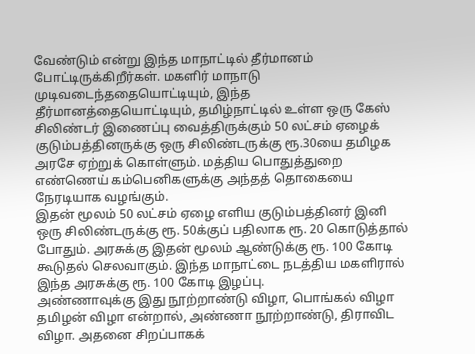வேண்டும் என்று இந்த மாநாட்டில் தீர்மானம் போட்டிருக்கிறீர்கள். மகளிர் மாநாடு முடிவடைந்ததையொட்டியும், இந்த தீர்மானத்தையொட்டியும், தமிழ்நாட்டில் உள்ள ஒரு கேஸ் சிலிண்டர் இணைப்பு வைத்திருக்கும் 50 லட்சம் ஏழைக் குடும்பத்தினருக்கு ஒரு சிலிண்டருக்கு ரூ.30யை தமிழக அரசே ஏற்றுக் கொள்ளும். மத்திய பொதுத்துறை எண்ணெய் கம்பெனிகளுக்கு அந்தத் தொகையை நேரடியாக வழங்கும்.
இதன் மூலம் 50 லட்சம் ஏழை எளிய குடும்பத்தினர் இனி ஒரு சிலிண்டருக்கு ரூ. 50க்குப் பதிலாக ரூ. 20 கொடுத்தால் போதும். அரசுக்கு இதன் மூலம் ஆண்டுக்கு ரூ. 100 கோடி கூடுதல் செலவாகும். இந்த மாநாட்டை நடத்திய மகளிரால் இந்த அரசுக்கு ரூ. 100 கோடி இழப்பு.
அண்ணாவுக்கு இது நூற்றாண்டு விழா, பொங்கல் விழா தமிழன் விழா என்றால், அண்ணா நூற்றாண்டு, திராவிட விழா. அதனை சிறப்பாகக்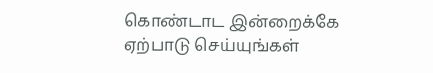கொண்டாட இன்றைக்கே ஏற்பாடு செய்யுங்கள்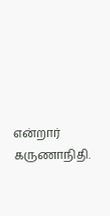என்றார் கருணாநிதி.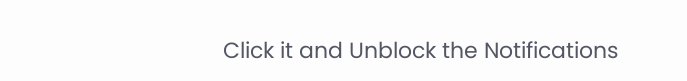Click it and Unblock the Notifications